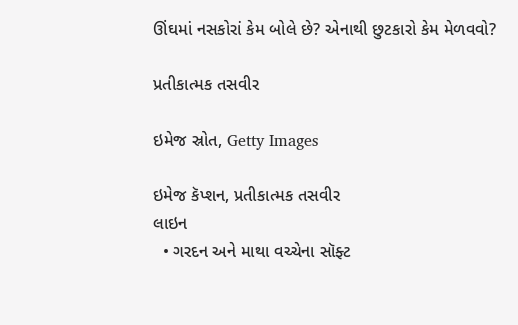ઊંઘમાં નસકોરાં કેમ બોલે છે? એનાથી છુટકારો કેમ મેળવવો?

પ્રતીકાત્મક તસવીર

ઇમેજ સ્રોત, Getty Images

ઇમેજ કૅપ્શન, પ્રતીકાત્મક તસવીર
લાઇન
  • ગરદન અને માથા વચ્ચેના સૉફ્ટ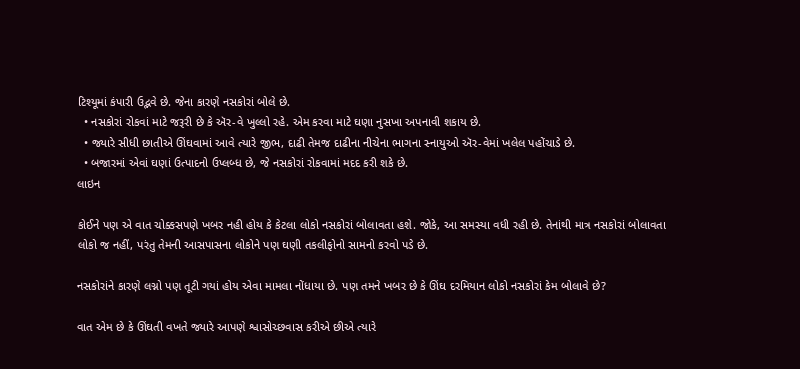ટિશ્યૂમાં કંપારી ઉદ્ભવે છે. જેના કારણે નસકોરાં બોલે છે.
  • નસકોરાં રોકવાં માટે જરૂરી છે કે ઍર-વે ખુલ્લો રહે. એમ કરવા માટે ઘણા નુસખા અપનાવી શકાય છે.
  • જ્યારે સીધી છાતીએ ઊંઘવામાં આવે ત્યારે જીભ, દાઢી તેમજ દાઢીના નીચેના ભાગના સ્નાયુઓ ઍર-વેમાં ખલેલ પહોંચાડે છે.
  • બજારમાં એવાં ઘણાં ઉત્પાદનો ઉપ્લબ્ધ છે, જે નસકોરાં રોકવામાં મદદ કરી શકે છે.
લાઇન

કોઈને પણ એ વાત ચોક્કસપણે ખબર નહી હોય કે કેટલા લોકો નસકોરાં બોલાવતા હશે. જોકે, આ સમસ્યા વધી રહી છે. તેનાંથી માત્ર નસકોરાં બોલાવતા લોકો જ નહીં, પરંતુ તેમની આસપાસના લોકોને પણ ઘણી તકલીફોનો સામનો કરવો પડે છે.

નસકોરાંને કારણે લગ્નો પણ તૂટી ગયાં હોય એવા મામલા નોંધાયા છે. પણ તમને ખબર છે કે ઊંઘ દરમિયાન લોકો નસકોરાં કેમ બોલાવે છે?

વાત એમ છે કે ઊંઘતી વખતે જ્યારે આપણે શ્વાસોચ્છવાસ કરીએ છીએ ત્યારે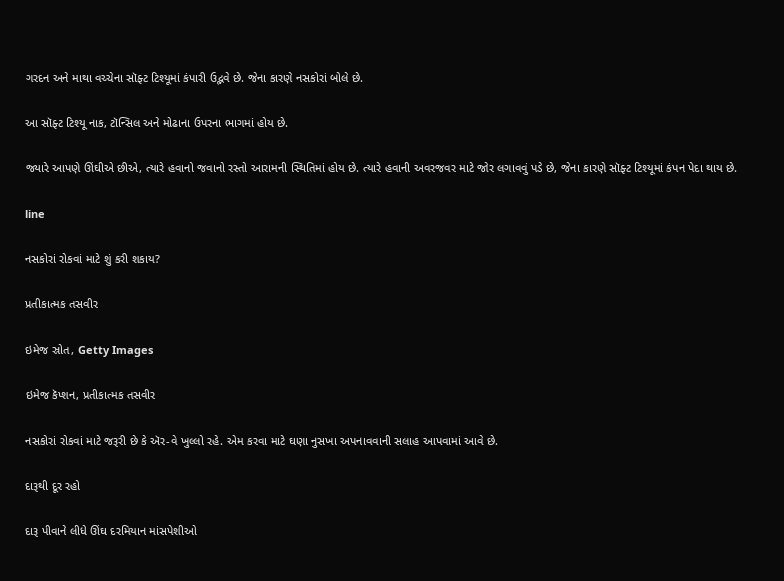ગરદન અને માથા વચ્ચેના સૉફ્ટ ટિશ્યૂમાં કંપારી ઉદ્ભવે છે. જેના કારણે નસકોરાં બોલે છે.

આ સૉફ્ટ ટિશ્યૂ નાક, ટૉન્સિલ અને મોઢાના ઉપરના ભાગમાં હોય છે.

જ્યારે આપણે ઊંઘીએ છીએ, ત્યારે હવાનો જવાનો રસ્તો આરામની સ્થિતિમાં હોય છે. ત્યારે હવાની અવરજવર માટે જોર લગાવવું પડે છે, જેના કારણે સૉફ્ટ ટિશ્યૂમાં કંપન પેદા થાય છે.

line

નસકોરાં રોકવાં માટે શું કરી શકાય?

પ્રતીકાત્મક તસવીર

ઇમેજ સ્રોત, Getty Images

ઇમેજ કૅપ્શન, પ્રતીકાત્મક તસવીર

નસકોરાં રોકવાં માટે જરૂરી છે કે ઍર-વે ખુલ્લો રહે. એમ કરવા માટે ઘણા નુસખા અપનાવવાની સલાહ આપવામાં આવે છે.

દારૂથી દૂર રહો

દારૂ પીવાને લીધે ઊંઘ દરમિયાન માંસપેશીઓ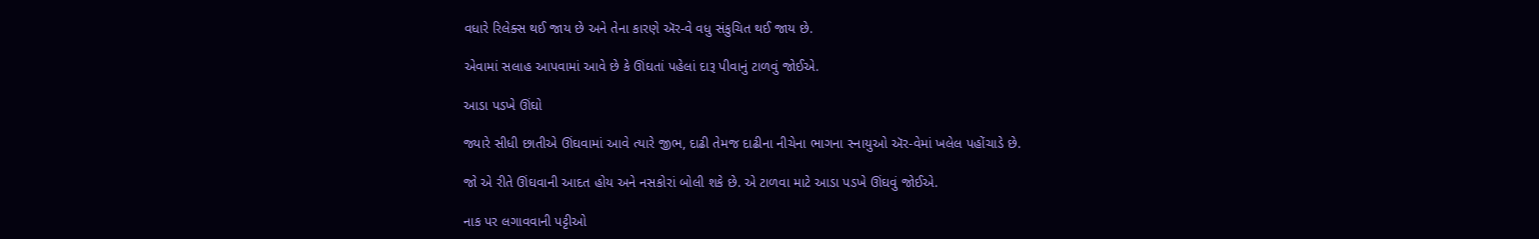વધારે રિલેક્સ થઈ જાય છે અને તેના કારણે ઍર-વે વધુ સંકુચિત થઈ જાય છે.

એવામાં સલાહ આપવામાં આવે છે કે ઊંઘતાં પહેલાં દારૂ પીવાનું ટાળવું જોઈએ.

આડા પડખે ઊંઘો

જ્યારે સીધી છાતીએ ઊંઘવામાં આવે ત્યારે જીભ, દાઢી તેમજ દાઢીના નીચેના ભાગના સ્નાયુઓ ઍર-વેમાં ખલેલ પહોંચાડે છે.

જો એ રીતે ઊંઘવાની આદત હોય અને નસકોરાં બોલી શકે છે. એ ટાળવા માટે આડા પડખે ઊંઘવું જોઈએ.

નાક પર લગાવવાની પટ્ટીઓ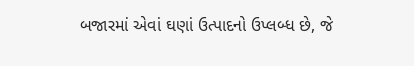બજારમાં એવાં ઘણાં ઉત્પાદનો ઉપ્લબ્ધ છે, જે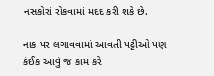નસકોરાં રોકવામાં મદદ કરી શકે છે.

નાક પર લગાવવામાં આવતી પટ્ટીઓ પણ કંઈક આવું જ કામ કરે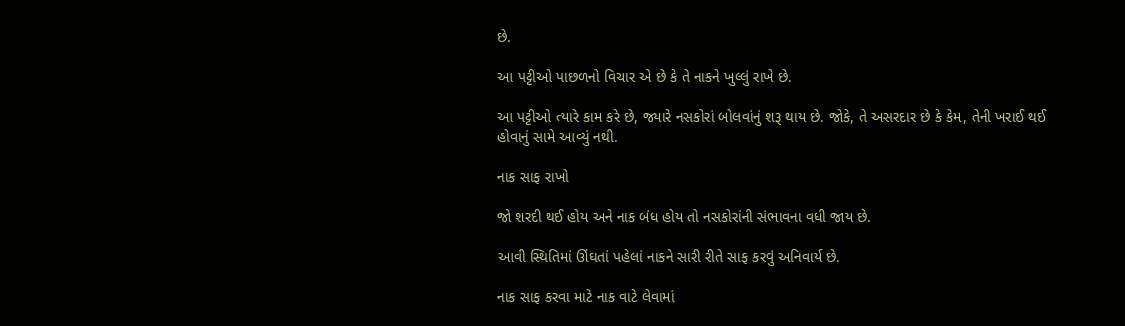છે.

આ પટ્ટીઓ પાછળનો વિચાર એ છે કે તે નાકને ખુલ્લું રાખે છે.

આ પટ્ટીઓ ત્યારે કામ કરે છે, જ્યારે નસકોરાં બોલવાંનું શરૂ થાય છે. જોકે, તે અસરદાર છે કે કેમ, તેની ખરાઈ થઈ હોવાનું સામે આવ્યું નથી.

નાક સાફ રાખો

જો શરદી થઈ હોય અને નાક બંધ હોય તો નસકોરાંની સંભાવના વધી જાય છે.

આવી સ્થિતિમાં ઊંઘતાં પહેલાં નાકને સારી રીતે સાફ કરવું અનિવાર્ય છે.

નાક સાફ કરવા માટે નાક વાટે લેવામાં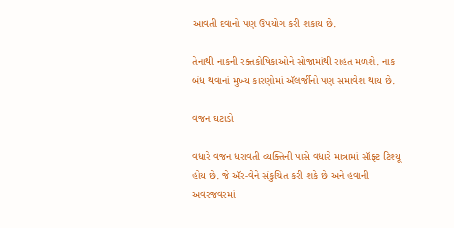આવતી દવાનો પણ ઉપયોગ કરી શકાય છે.

તેનાથી નાકની રક્તકોષિકાઓને સોજામાંથી રાહત મળશે. નાક બંધ થવાનાં મુખ્ય કારણોમાં ઍલર્જીનો પણ સમાવેશ થાય છે.

વજન ઘટાડો

વધારે વજન ધરાવતી વ્યક્તિની પાસે વધારે માત્રામાં સૉફ્ટ ટિશ્યૂ હોય છે. જે ઍર-વેને સંકુચિત કરી શકે છે અને હવાની અવરજવરમાં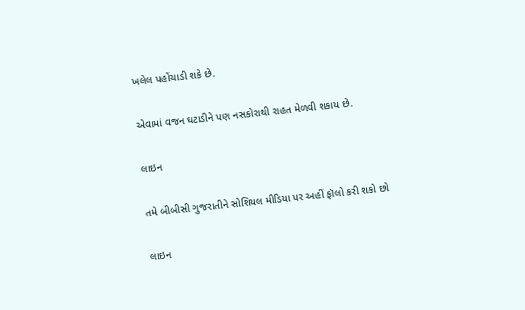ખલેલ પહોંચાડી શકે છે.

એવામાં વજન ઘટાડીને પણ નસકોરાથી રાહત મેળવી શકાય છે.

લાઇન

તમે બીબીસી ગુજરાતીને સોશિયલ મીડિયા પર અહીં ફૉલો કરી શકો છો

લાઇન